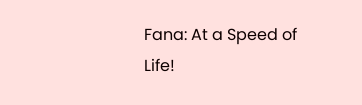Fana: At a Speed of Life!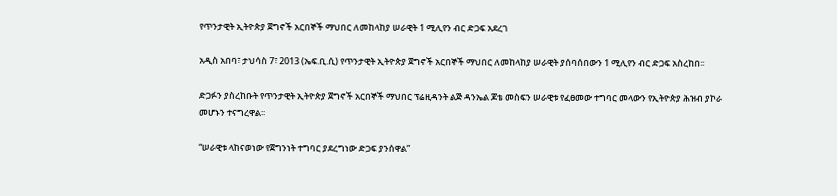የጥንታዊት ኢትዮጵያ ጀግኖች አርበኞች ማህበር ለመከላከያ ሠራዊት 1 ሚሊየን ብር ድጋፍ አደረገ

አዲስ አበባ፣ ታህሳስ 7፣ 2013 (ኤፍ.ቢ.ሲ) የጥንታዊት ኢትዮጵያ ጀግኖች አርበኞች ማህበር ለመከላከያ ሠራዊት ያሰባሰበውን 1 ሚሊየን ብር ድጋፍ አስረከበ፡፡

ድጋፉን ያስረከቡት የጥንታዊት ኢትዮጵያ ጀግኖች አርበኞች ማህበር ፕሬዚዳንት ልጅ ዳንኤል ጆቴ መስፍን ሠራዊቱ የፈፀመው ተግባር መላውን የኢትዮጵያ ሕዝብ ያኮራ መሆኑን ተናግረዋል፡፡

“ሠራዊቱ ላከናወነው የጀግንነት ተግባር ያደረግነው ድጋፍ ያንሰዋል”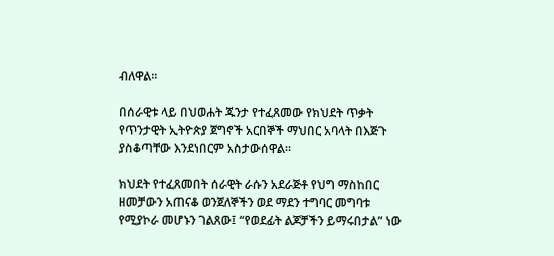ብለዋል።

በሰራዊቱ ላይ በህወሐት ጁንታ የተፈጸመው የክህደት ጥቃት የጥንታዊት ኢትዮጵያ ጀግኖች አርበኞች ማህበር አባላት በእጅጉ ያስቆጣቸው እንደነበርም አስታውሰዋል።

ክህደት የተፈጸመበት ሰራዊት ራሱን አደራጅቶ የህግ ማስከበር ዘመቻውን አጠናቆ ወንጀለኞችን ወደ ማደን ተግባር መግባቱ የሚያኮራ መሆኑን ገልጸው፤ “የወደፊት ልጆቻችን ይማሩበታል” ነው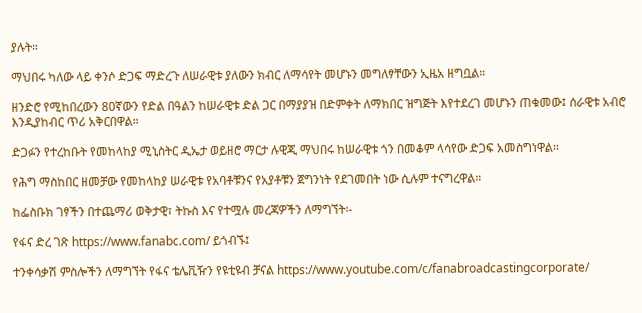ያሉት።

ማህበሩ ካለው ላይ ቀንሶ ድጋፍ ማድረጉ ለሠራዊቱ ያለውን ክብር ለማሳየት መሆኑን መግለፃቸውን ኢዜአ ዘግቧል።

ዘንድሮ የሚከበረውን 80ኛውን የድል በዓልን ከሠራዊቱ ድል ጋር በማያያዝ በድምቀት ለማክበር ዝግጅት እየተደረገ መሆኑን ጠቁመው፤ ሰራዊቱ አብሮ እንዲያከብር ጥሪ አቅርበዋል።

ድጋፉን የተረከቡት የመከላከያ ሚኒስትር ዲኤታ ወይዘሮ ማርታ ሉዊጂ ማህበሩ ከሠራዊቱ ጎን በመቆም ላሳየው ድጋፍ አመስግነዋል፡፡

የሕግ ማስከበር ዘመቻው የመከላከያ ሠራዊቱ የአባቶቹንና የአያቶቹን ጀግንነት የደገመበት ነው ሲሉም ተናግረዋል፡፡

ከፌስቡክ ገፃችን በተጨማሪ ወቅታዊ፣ ትኩስ እና የተሟሉ መረጃዎችን ለማግኘት፡-

የፋና ድረ ገጽ https://www.fanabc.com/ ይጎብኙ፤

ተንቀሳቃሽ ምስሎችን ለማግኘት የፋና ቴሌቪዥን የዩቲዩብ ቻናል https://www.youtube.com/c/fanabroadcastingcorporate/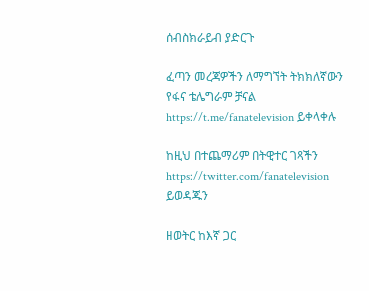ሰብስክራይብ ያድርጉ

ፈጣን መረጃዎችን ለማግኘት ትክክለኛውን የፋና ቴሌግራም ቻናል https://t.me/fanatelevision ይቀላቀሉ

ከዚህ በተጨማሪም በትዊተር ገጻችን https://twitter.com/fanatelevision ይወዳጁን

ዘወትር ከእኛ ጋር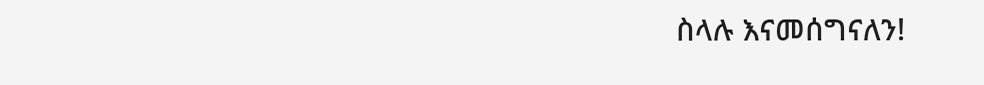ስላሉ እናመሰግናለን!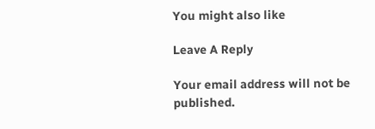You might also like

Leave A Reply

Your email address will not be published.